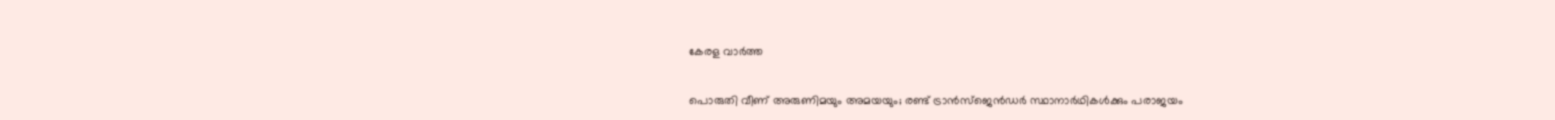കേരള വാർത്ത

പൊരുതി വീണ് അരുണിമയും അമയയും; രണ്ട് ട്രാന്‍സ്‌ജെന്‍ഡര്‍ സ്ഥാനാര്‍ഥികള്‍ക്കും പരാജയം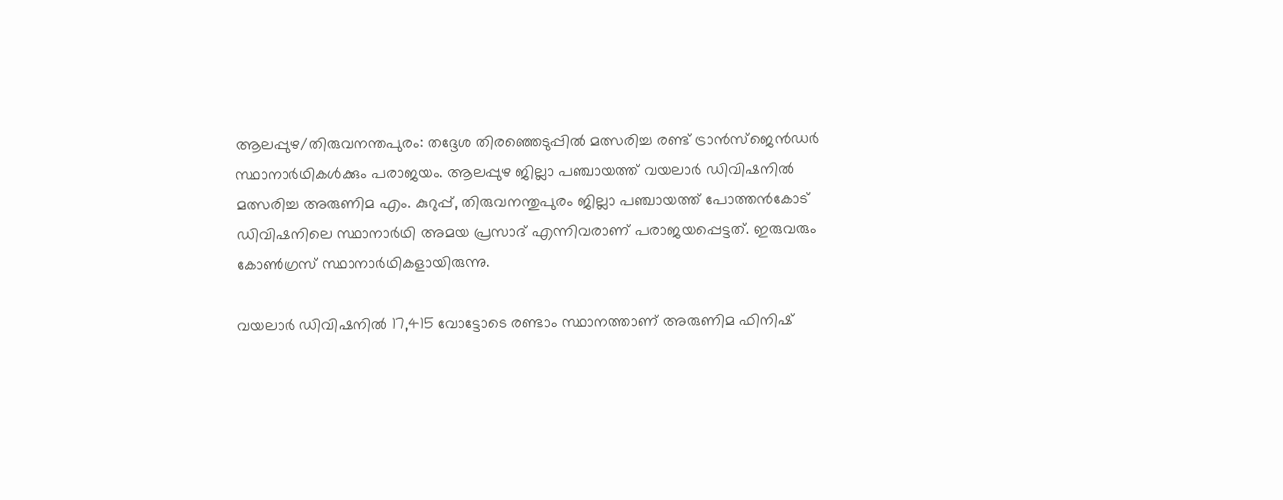ആലപ്പുഴ/തിരുവനന്തപുരം: തദ്ദേശ തിരഞ്ഞെടുപ്പില്‍ മത്സരിച്ച രണ്ട് ട്രാന്‍സ്‌ജെന്‍ഡര്‍ സ്ഥാനാര്‍ഥികള്‍ക്കും പരാജയം. ആലപ്പുഴ ജില്ലാ പഞ്ചായത്ത് വയലാര്‍ ഡിവിഷനില്‍ മത്സരിച്ച അരുണിമ എം. കുറുപ്പ്, തിരുവനന്തുപുരം ജില്ലാ പഞ്ചായത്ത് പോത്തന്‍കോട് ഡിവിഷനിലെ സ്ഥാനാര്‍ഥി അമയ പ്രസാദ് എന്നിവരാണ് പരാജയപ്പെട്ടത്. ഇരുവരും കോണ്‍ഗ്രസ് സ്ഥാനാര്‍ഥികളായിരുന്നു.

വയലാര്‍ ഡിവിഷനില്‍ 17,415 വോട്ടോടെ രണ്ടാം സ്ഥാനത്താണ് അരുണിമ ഫിനിഷ്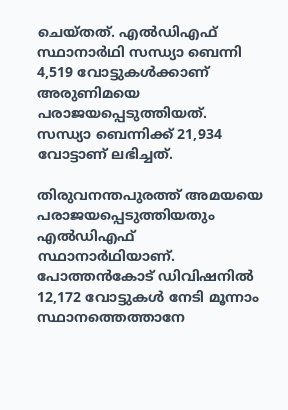ചെയ്തത്. എല്‍ഡിഎഫ് സ്ഥാനാര്‍ഥി സന്ധ്യാ ബെന്നി 4,519 വോട്ടുകള്‍ക്കാണ് അരുണിമയെ പരാജയപ്പെടുത്തിയത്. സന്ധ്യാ ബെന്നിക്ക് 21,934 വോട്ടാണ് ലഭിച്ചത്.

തിരുവനന്തപുരത്ത് അമയയെ പരാജയപ്പെടുത്തിയതും എല്‍ഡിഎഫ് സ്ഥാനാര്‍ഥിയാണ്. പോത്തന്‍കോട് ഡിവിഷനില്‍ 12,172 വോട്ടുകള്‍ നേടി മൂന്നാം സ്ഥാനത്തെത്താനേ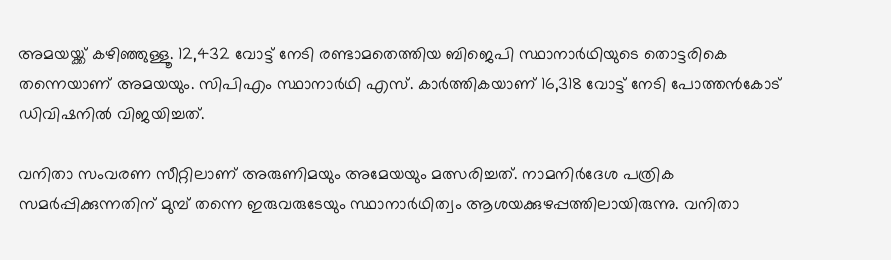അമയയ്ക്ക് കഴിഞ്ഞുള്ളൂ. 12,432 വോട്ട് നേടി രണ്ടാമതെത്തിയ ബിജെപി സ്ഥാനാര്‍ഥിയുടെ തൊട്ടരികെ തന്നെയാണ് അമയയും. സിപിഎം സ്ഥാനാര്‍ഥി എസ്. കാര്‍ത്തികയാണ് 16,318 വോട്ട് നേടി പോത്തന്‍കോട് ഡിവിഷനില്‍ വിജയിച്ചത്.

വനിതാ സംവരണ സീറ്റിലാണ് അരുണിമയും അമേയയും മത്സരിച്ചത്. നാമനിര്‍ദേശ പത്രിക സമര്‍പ്പിക്കുന്നതിന് മുമ്പ് തന്നെ ഇരുവരുടേയും സ്ഥാനാര്‍ഥിത്വം ആശയക്കുഴപ്പത്തിലായിരുന്നു. വനിതാ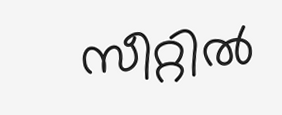സീറ്റില്‍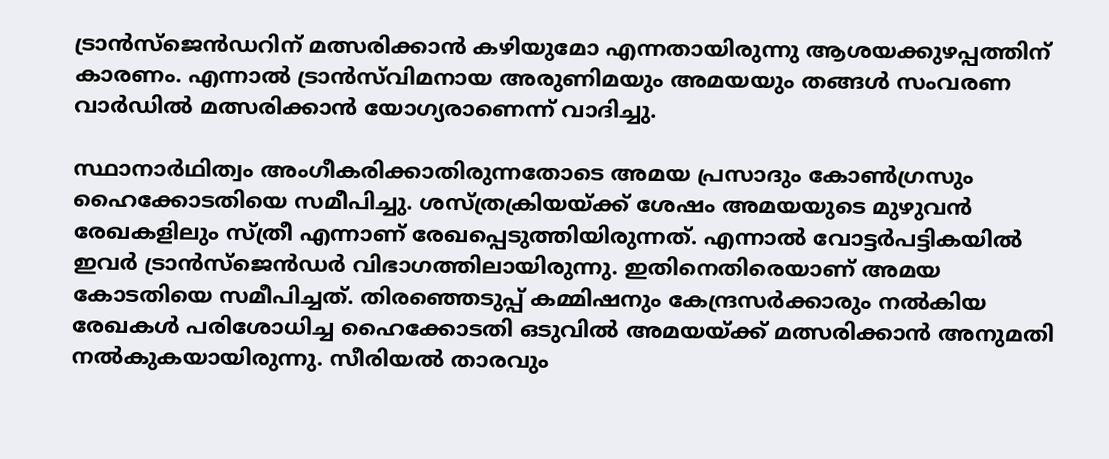ട്രാന്‍സ്‌ജെന്‍ഡറിന് മത്സരിക്കാന്‍ കഴിയുമോ എന്നതായിരുന്നു ആശയക്കുഴപ്പത്തിന് കാരണം. എന്നാല്‍ ട്രാന്‍സ്‌വിമനായ അരുണിമയും അമയയും തങ്ങള്‍ സംവരണ വാര്‍ഡില്‍ മത്സരിക്കാന്‍ യോഗ്യരാണെന്ന് വാദിച്ചു.

സ്ഥാനാര്‍ഥിത്വം അംഗീകരിക്കാതിരുന്നതോടെ അമയ പ്രസാദും കോണ്‍ഗ്രസും ഹൈക്കോടതിയെ സമീപിച്ചു. ശസ്ത്രക്രിയയ്ക്ക് ശേഷം അമയയുടെ മുഴുവന്‍ രേഖകളിലും സ്ത്രീ എന്നാണ് രേഖപ്പെടുത്തിയിരുന്നത്. എന്നാല്‍ വോട്ടര്‍പട്ടികയില്‍ ഇവര്‍ ട്രാന്‍സ്‌ജെന്‍ഡര്‍ വിഭാഗത്തിലായിരുന്നു. ഇതിനെതിരെയാണ് അമയ കോടതിയെ സമീപിച്ചത്. തിരഞ്ഞെടുപ്പ് കമ്മിഷനും കേന്ദ്രസര്‍ക്കാരും നല്‍കിയ രേഖകള്‍ പരിശോധിച്ച ഹൈക്കോടതി ഒടുവില്‍ അമയയ്ക്ക് മത്സരിക്കാന്‍ അനുമതി നല്‍കുകയായിരുന്നു. സീരിയല്‍ താരവും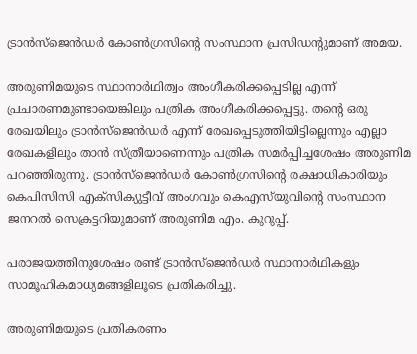ട്രാന്‍സ്‌ജെന്‍ഡര്‍ കോണ്‍ഗ്രസിന്റെ സംസ്ഥാന പ്രസിഡന്റുമാണ് അമയ.

അരുണിമയുടെ സ്ഥാനാര്‍ഥിത്വം അംഗീകരിക്കപ്പെടില്ല എന്ന് പ്രചാരണമുണ്ടായെങ്കിലും പത്രിക അംഗീകരിക്കപ്പെട്ടു. തന്റെ ഒരു രേഖയിലും ട്രാന്‍സ്‌ജെന്‍ഡര്‍ എന്ന് രേഖപ്പെടുത്തിയിട്ടില്ലെന്നും എല്ലാ രേഖകളിലും താന്‍ സ്ത്രീയാണെന്നും പത്രിക സമര്‍പ്പിച്ചശേഷം അരുണിമ പറഞ്ഞിരുന്നു. ട്രാന്‍സ്‌ജെന്‍ഡര്‍ കോണ്‍ഗ്രസിന്റെ രക്ഷാധികാരിയും കെപിസിസി എക്സിക്യുട്ടീവ് അംഗവും കെഎസ്‌യുവിന്റെ സംസ്ഥാന ജനറല്‍ സെക്രട്ടറിയുമാണ് അരുണിമ എം. കുറുപ്പ്.

പരാജയത്തിനുശേഷം രണ്ട് ട്രാൻസ്ജെൻഡർ സ്ഥാനാർഥികളും സാമൂഹികമാധ്യമങ്ങളിലൂടെ പ്രതികരിച്ചു.

അരുണിമയുടെ പ്രതികരണം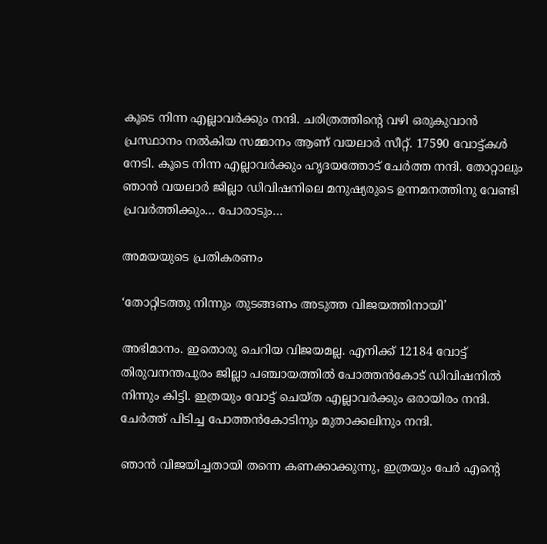കൂടെ നിന്ന എല്ലാവർക്കും നന്ദി. ചരിത്രത്തിന്റെ വഴി ഒരുകുവാൻ പ്രസ്ഥാനം നൽകിയ സമ്മാനം ആണ് വയലാർ സീറ്റ്‌. 17590 വോട്ട്കൾ നേടി. കൂടെ നിന്ന എല്ലാവർക്കും ഹൃദയത്തോട് ചേർത്ത നന്ദി. തോറ്റാലും ഞാൻ വയലാർ ജില്ലാ ഡിവിഷനിലെ മനുഷ്യരുടെ ഉന്നമനത്തിനു വേണ്ടി പ്രവർത്തിക്കും… പോരാടും…

അമയയുടെ പ്രതികരണം

‘തോറ്റിടത്തു നിന്നും തുടങ്ങണം അടുത്ത വിജയത്തിനായി’

അഭിമാനം. ഇതൊരു ചെറിയ വിജയമല്ല. എനിക്ക് 12184 വോട്ട് തിരുവനന്തപുരം ജില്ലാ പഞ്ചായത്തിൽ പോത്തൻകോട് ഡിവിഷനിൽ നിന്നും കിട്ടി. ഇത്രയും വോട്ട് ചെയ്ത എല്ലാവർക്കും ഒരായിരം നന്ദി. ചേർത്ത് പിടിച്ച പോത്തൻകോടിനും മുതാക്കലിനും നന്ദി.

ഞാൻ വിജയിച്ചതായി തന്നെ കണക്കാക്കുന്നു, ഇത്രയും പേർ എന്റെ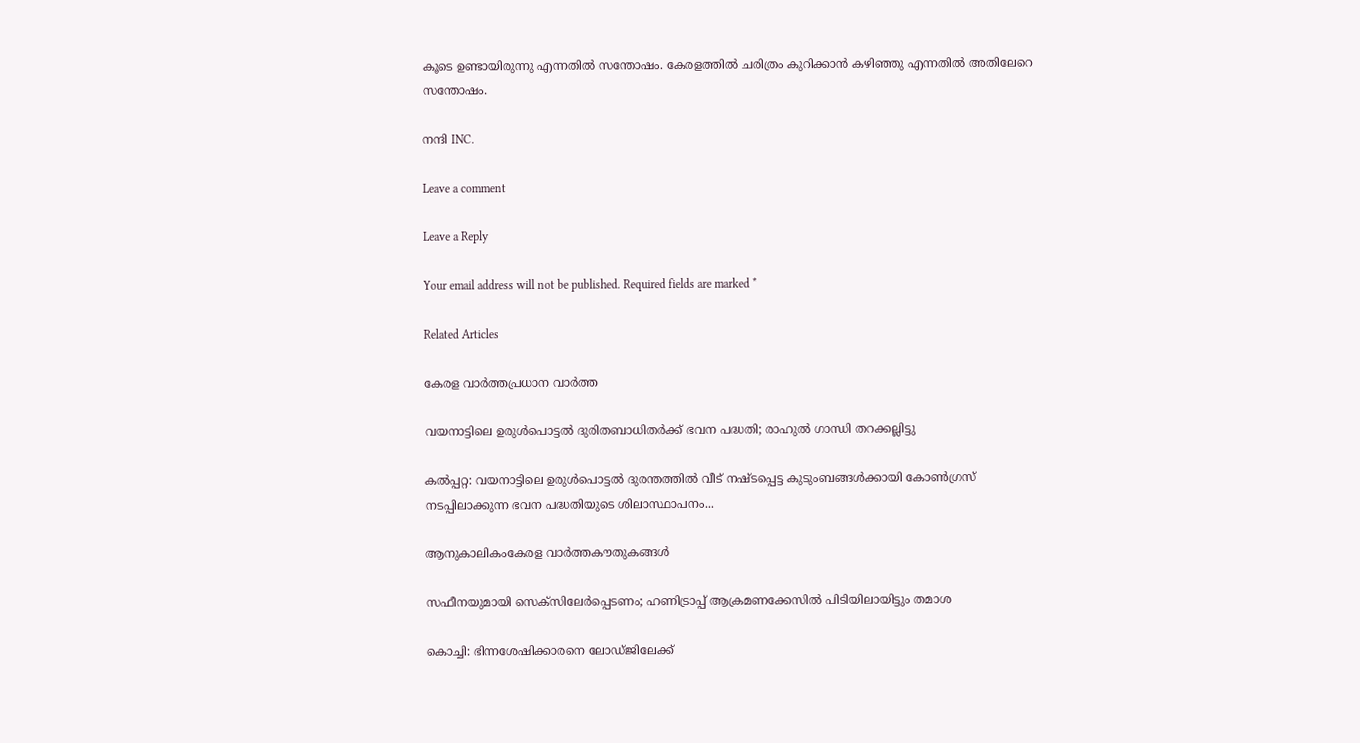കൂടെ ഉണ്ടായിരുന്നു എന്നതിൽ സന്തോഷം. കേരളത്തിൽ ചരിത്രം കുറിക്കാൻ കഴിഞ്ഞു എന്നതിൽ അതിലേറെ സന്തോഷം.

നന്ദി INC.

Leave a comment

Leave a Reply

Your email address will not be published. Required fields are marked *

Related Articles

കേരള വാർത്തപ്രധാന വാർത്ത

വയനാട്ടിലെ ഉരുൾപൊട്ടൽ ദുരിതബാധിതർക്ക് ഭവന പദ്ധതി; രാഹുൽ ഗാന്ധി തറക്കല്ലിട്ടു

കൽപ്പറ്റ: വയനാട്ടിലെ ഉരുൾപൊട്ടൽ ദുരന്തത്തിൽ വീട് നഷ്ടപ്പെട്ട കുടുംബങ്ങൾക്കായി കോൺഗ്രസ് നടപ്പിലാക്കുന്ന ഭവന പദ്ധതിയുടെ ശിലാസ്ഥാപനം...

ആനുകാലികംകേരള വാർത്തകൗതുകങ്ങൾ

സഫീനയുമായി സെക്‌സിലേർപ്പെടണം; ഹണിട്രാപ്പ് ആക്രമണക്കേസിൽ പിടിയിലായിട്ടും തമാശ

കൊച്ചി: ഭിന്നശേഷിക്കാരനെ ലോഡ്ജിലേക്ക്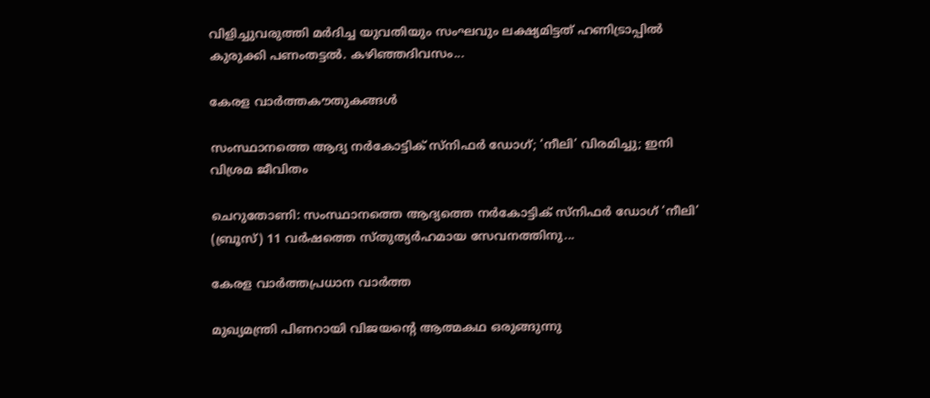വിളിച്ചുവരുത്തി മർദിച്ച യുവതിയും സംഘവും ലക്ഷ്യമിട്ടത് ഹണിട്രാപ്പിൽ കുരുക്കി പണംതട്ടൽ. കഴിഞ്ഞദിവസം...

കേരള വാർത്തകൗതുകങ്ങൾ

സംസ്ഥാനത്തെ ആദ്യ നർകോട്ടിക് സ്നിഫർ ഡോഗ്; ‘നീലി’ വിരമിച്ചു; ഇനി വിശ്രമ ജീവിതം

ചെറുതോണി: സംസ്ഥാനത്തെ ആദ്യത്തെ നർകോട്ടിക് സ്നിഫർ ഡോഗ് ‘നീലി’ (ബ്രൂസ്) 11 വർഷത്തെ സ്തുത്യർഹമായ സേവനത്തിനു...

കേരള വാർത്തപ്രധാന വാർത്ത

മുഖ്യമന്ത്രി പിണറായി വിജയന്റെ ആത്മകഥ ഒരുങ്ങുന്നു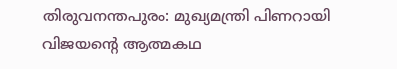തിരുവനന്തപുരം: മുഖ്യമന്ത്രി പിണറായി വിജയന്റെ ആത്മകഥ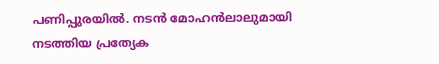പണിപ്പുരയിൽ. നടൻ മോഹൻലാലുമായി നടത്തിയ പ്രത്യേക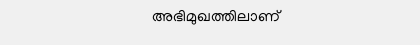അഭിമുഖത്തിലാണ്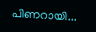പിണറായി...